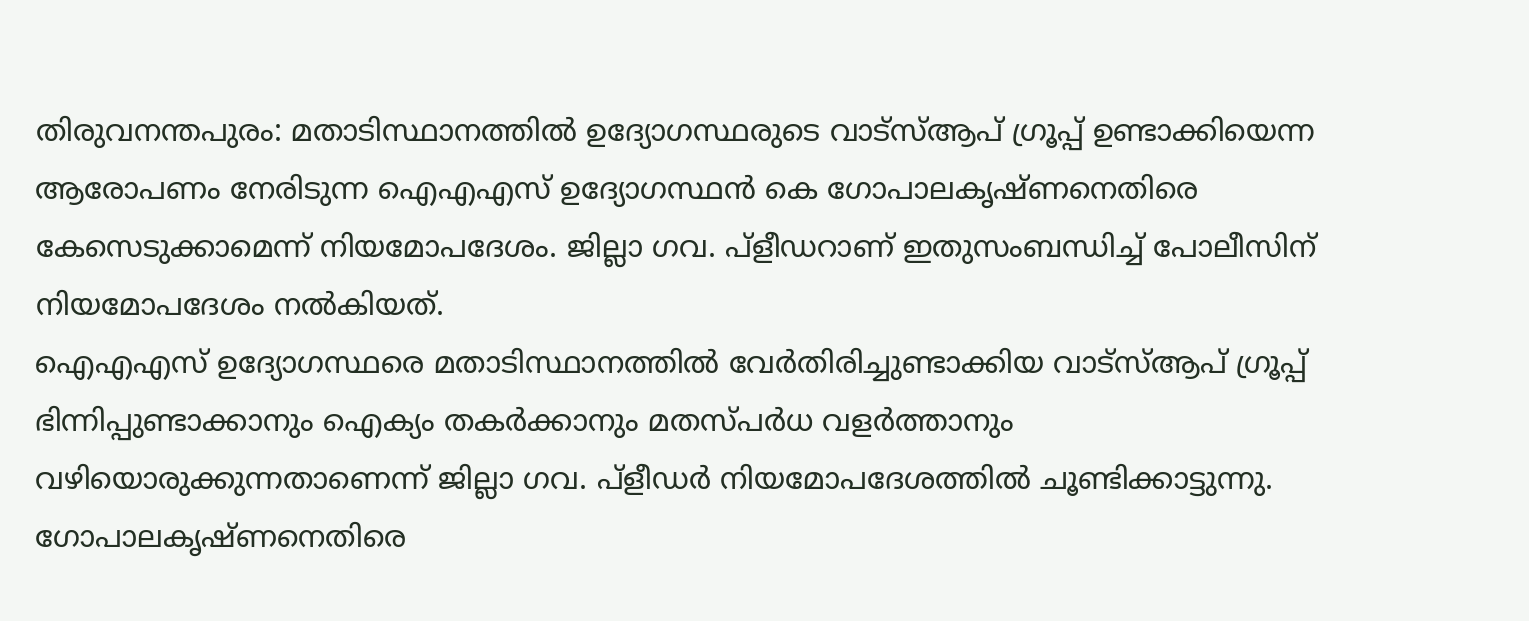തിരുവനന്തപുരം: മതാടിസ്ഥാനത്തിൽ ഉദ്യോഗസ്ഥരുടെ വാട്സ്ആപ് ഗ്രൂപ്പ് ഉണ്ടാക്കിയെന്ന ആരോപണം നേരിടുന്ന ഐഎഎസ് ഉദ്യോഗസ്ഥൻ കെ ഗോപാലകൃഷ്ണനെതിരെ കേസെടുക്കാമെന്ന് നിയമോപദേശം. ജില്ലാ ഗവ. പ്ളീഡറാണ് ഇതുസംബന്ധിച്ച് പോലീസിന് നിയമോപദേശം നൽകിയത്.
ഐഎഎസ് ഉദ്യോഗസ്ഥരെ മതാടിസ്ഥാനത്തിൽ വേർതിരിച്ചുണ്ടാക്കിയ വാട്സ്ആപ് ഗ്രൂപ്പ് ഭിന്നിപ്പുണ്ടാക്കാനും ഐക്യം തകർക്കാനും മതസ്പർധ വളർത്താനും വഴിയൊരുക്കുന്നതാണെന്ന് ജില്ലാ ഗവ. പ്ളീഡർ നിയമോപദേശത്തിൽ ചൂണ്ടിക്കാട്ടുന്നു.
ഗോപാലകൃഷ്ണനെതിരെ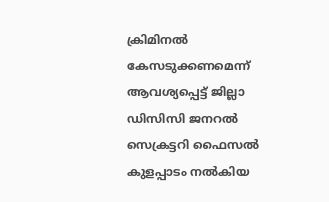ക്രിമിനൽ കേസടുക്കണമെന്ന് ആവശ്യപ്പെട്ട് ജില്ലാ ഡിസിസി ജനറൽ സെക്രട്ടറി ഫൈസൽ കുളപ്പാടം നൽകിയ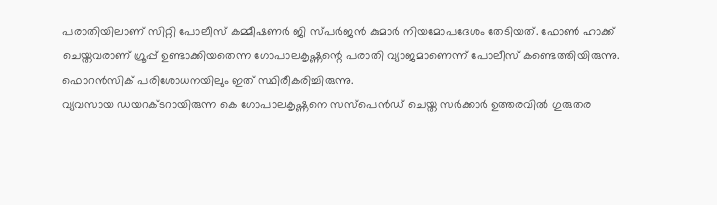പരാതിയിലാണ് സിറ്റി പോലീസ് കമ്മീഷണർ ജി സ്പർജൻ കുമാർ നിയമോപദേശം തേടിയത്. ഫോൺ ഹാക്ക് ചെയ്തവരാണ് ഗ്രൂപ്പ് ഉണ്ടാക്കിയതെന്ന ഗോപാലകൃഷ്ണന്റെ പരാതി വ്യാജമാണെന്ന് പോലീസ് കണ്ടെത്തിയിരുന്നു. ഫൊറൻസിക് പരിശോധനയിലും ഇത് സ്ഥിരീകരിച്ചിരുന്നു.
വ്യവസായ ഡയറക്ടറായിരുന്ന കെ ഗോപാലകൃഷ്ണനെ സസ്പെൻഡ് ചെയ്ത സർക്കാർ ഉത്തരവിൽ ഗുരുതര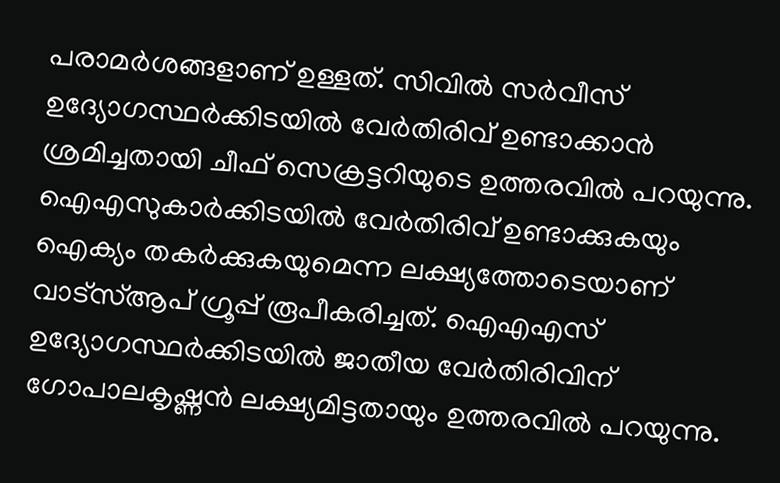പരാമർശങ്ങളാണ് ഉള്ളത്. സിവിൽ സർവീസ് ഉദ്യോഗസ്ഥർക്കിടയിൽ വേർതിരിവ് ഉണ്ടാക്കാൻ ശ്രമിച്ചതായി ചീഫ് സെക്രട്ടറിയുടെ ഉത്തരവിൽ പറയുന്നു.
ഐഎസുകാർക്കിടയിൽ വേർതിരിവ് ഉണ്ടാക്കുകയും ഐക്യം തകർക്കുകയുമെന്ന ലക്ഷ്യത്തോടെയാണ് വാട്സ്ആപ് ഗ്രൂപ്പ് രൂപീകരിച്ചത്. ഐഎഎസ് ഉദ്യോഗസ്ഥർക്കിടയിൽ ജാതീയ വേർതിരിവിന് ഗോപാലകൃഷ്ണൻ ലക്ഷ്യമിട്ടതായും ഉത്തരവിൽ പറയുന്നു.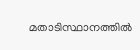മതാടിസ്ഥാനത്തിൽ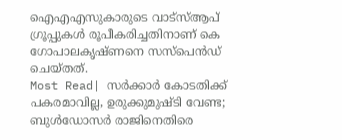ഐഎഎസുകാരുടെ വാട്സ്ആപ് ഗ്രൂപ്പുകൾ രൂപീകരിച്ചതിനാണ് കെ ഗോപാലകൃഷ്ണനെ സസ്പെൻഡ് ചെയ്തത്.
Most Read| സർക്കാർ കോടതിക്ക് പകരമാവില്ല, ഉരുക്കുമുഷ്ടി വേണ്ട; ബുൾഡോസർ രാജിനെതിരെ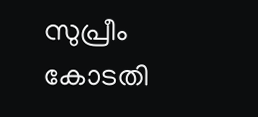സുപ്രീം കോടതി